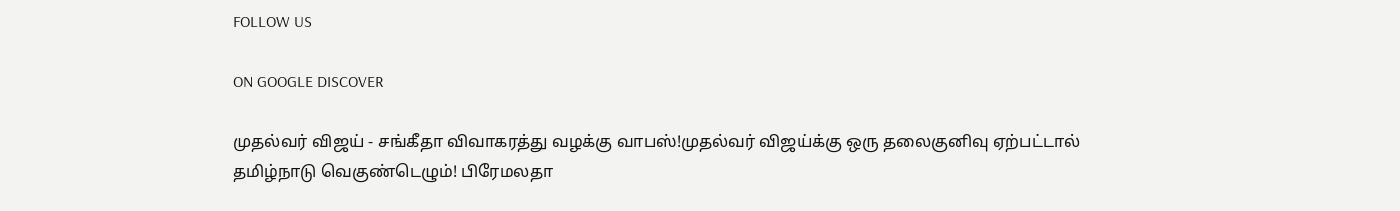FOLLOW US

ON GOOGLE DISCOVER

முதல்வர் விஜய் - சங்கீதா விவாகரத்து வழக்கு வாபஸ்!முதல்வர் விஜய்க்கு ஒரு தலைகுனிவு ஏற்பட்டால் தமிழ்நாடு வெகுண்டெழும்! பிரேமலதா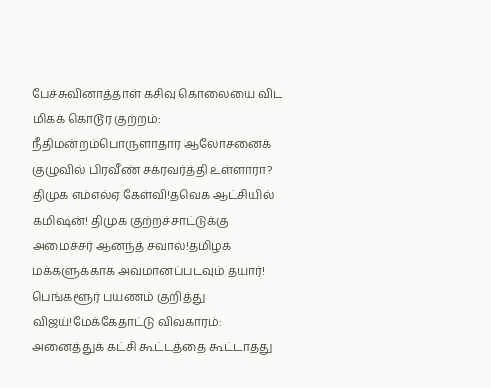பேச்சுவினாத்தாள் கசிவு கொலையை விட மிகக் கொடூர குற்றம்: நீதிமன்றம்பொருளாதார ஆலோசனைக் குழுவில் பிரவீண் சக்ரவர்த்தி உள்ளாரா? திமுக எம்எல்ஏ கேள்வி!தவெக ஆட்சியில் கமிஷன்! திமுக குற்றச்சாட்டுக்கு அமைச்சர் ஆனந்த் சவால்!தமிழக மக்களுக்காக அவமானப்படவும் தயார்! பெங்களூர் பயணம் குறித்து விஜய்!மேக்கேதாட்டு விவகாரம்: அனைத்துக் கட்சி கூட்டத்தை கூட்டாதது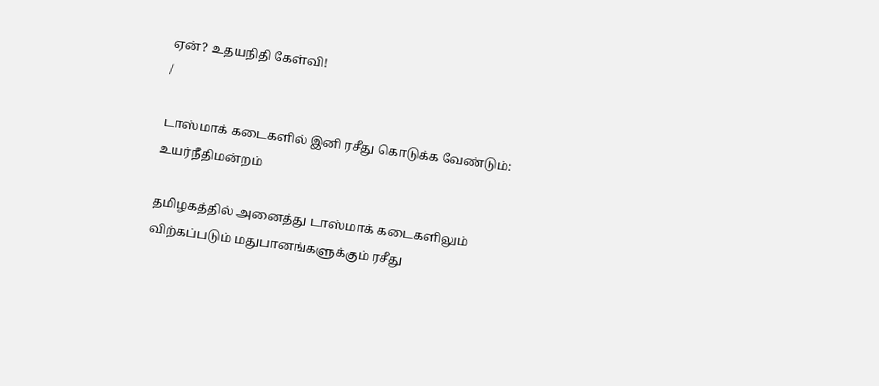ஏன்? உதயநிதி கேள்வி!
/

டாஸ்மாக் கடைகளில் இனி ரசீது கொடுக்க வேண்டும்: உயர்நீதிமன்றம்

தமிழகத்தில் அனைத்து டாஸ்மாக் கடைகளிலும் விற்கப்படும் மதுபானங்களுக்கும் ரசீது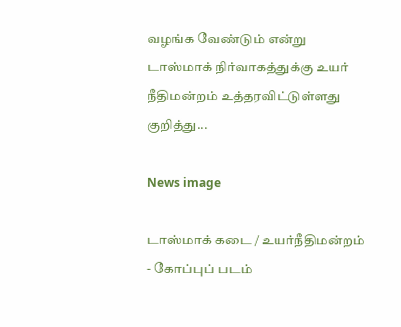வழங்க வேண்டும் என்று டாஸ்மாக் நிர்வாகத்துக்கு உயர் நீதிமன்றம் உத்தரவிட்டுள்ளது குறித்து...

News image

டாஸ்மாக் கடை / உயர்நீதிமன்றம் - கோப்புப் படம்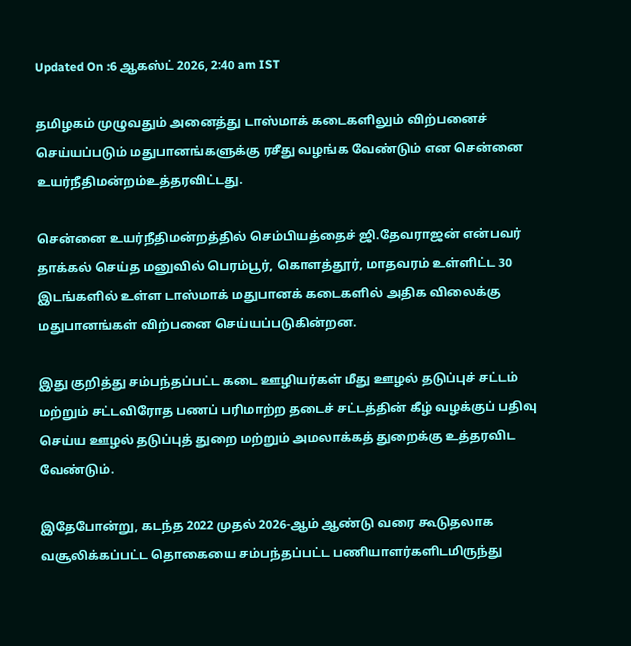Updated On :6 ஆகஸ்ட் 2026, 2:40 am IST

தமிழகம் முழுவதும் அனைத்து டாஸ்மாக் கடைகளிலும் விற்பனைச் செய்யப்படும் மதுபானங்களுக்கு ரசீது வழங்க வேண்டும் என சென்னை உயர்நீதிமன்றம்உத்தரவிட்டது.

சென்னை உயர்நீதிமன்றத்தில் செம்பியத்தைச் ஜி.தேவராஜன் என்பவர் தாக்கல் செய்த மனுவில் பெரம்பூர், கொளத்தூர், மாதவரம் உள்ளிட்ட 30 இடங்களில் உள்ள டாஸ்மாக் மதுபானக் கடைகளில் அதிக விலைக்கு மதுபானங்கள் விற்பனை செய்யப்படுகின்றன.

இது குறித்து சம்பந்தப்பட்ட கடை ஊழியர்கள் மீது ஊழல் தடுப்புச் சட்டம் மற்றும் சட்டவிரோத பணப் பரிமாற்ற தடைச் சட்டத்தின் கீழ் வழக்குப் பதிவு செய்ய ஊழல் தடுப்புத் துறை மற்றும் அமலாக்கத் துறைக்கு உத்தரவிட வேண்டும்.

இதேபோன்று, கடந்த 2022 முதல் 2026-ஆம் ஆண்டு வரை கூடுதலாக வசூலிக்கப்பட்ட தொகையை சம்பந்தப்பட்ட பணியாளர்களிடமிருந்து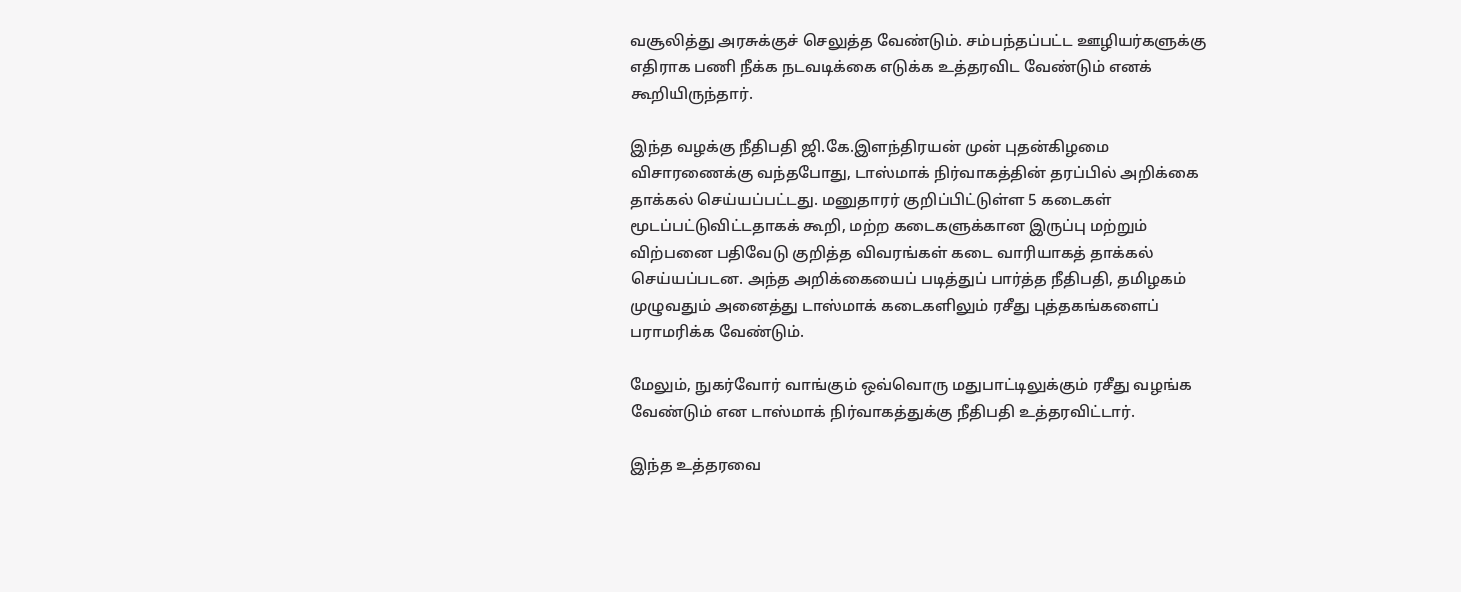வசூலித்து அரசுக்குச் செலுத்த வேண்டும். சம்பந்தப்பட்ட ஊழியர்களுக்கு எதிராக பணி நீக்க நடவடிக்கை எடுக்க உத்தரவிட வேண்டும் எனக் கூறியிருந்தார்.

இந்த வழக்கு நீதிபதி ஜி.கே.இளந்திரயன் முன் புதன்கிழமை விசாரணைக்கு வந்தபோது, டாஸ்மாக் நிர்வாகத்தின் தரப்பில் அறிக்கை தாக்கல் செய்யப்பட்டது. மனுதாரர் குறிப்பிட்டுள்ள 5 கடைகள் மூடப்பட்டுவிட்டதாகக் கூறி, மற்ற கடைகளுக்கான இருப்பு மற்றும் விற்பனை பதிவேடு குறித்த விவரங்கள் கடை வாரியாகத் தாக்கல் செய்யப்படன. அந்த அறிக்கையைப் படித்துப் பார்த்த நீதிபதி, தமிழகம் முழுவதும் அனைத்து டாஸ்மாக் கடைகளிலும் ரசீது புத்தகங்களைப் பராமரிக்க வேண்டும்.

மேலும், நுகர்வோர் வாங்கும் ஒவ்வொரு மதுபாட்டிலுக்கும் ரசீது வழங்க வேண்டும் என டாஸ்மாக் நிர்வாகத்துக்கு நீதிபதி உத்தரவிட்டார்.

இந்த உத்தரவை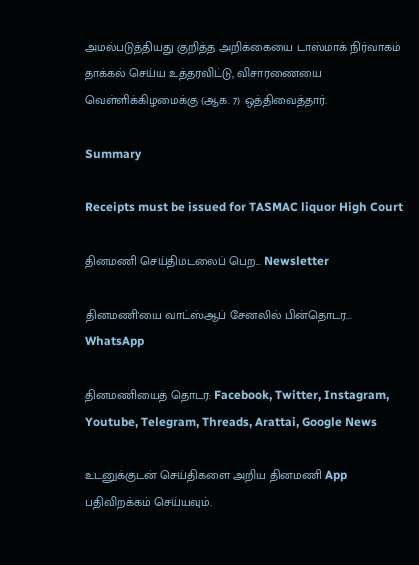அமல்படுத்தியது குறித்த அறிக்கையை டாஸ்மாக் நிர்வாகம் தாக்கல் செய்ய உத்தரவிட்டு, விசாரணையை வெள்ளிக்கிழமைக்கு (ஆக. 7) ஒத்திவைத்தார்.

Summary

Receipts must be issued for TASMAC liquor High Court

தினமணி செய்திமடலைப் பெற... Newsletter

தினமணி'யை வாட்ஸ்ஆப் சேனலில் பின்தொடர... WhatsApp

தினமணியைத் தொடர: Facebook, Twitter, Instagram, Youtube, Telegram, Threads, Arattai, Google News

உடனுக்குடன் செய்திகளை அறிய தினமணி App பதிவிறக்கம் செய்யவும்.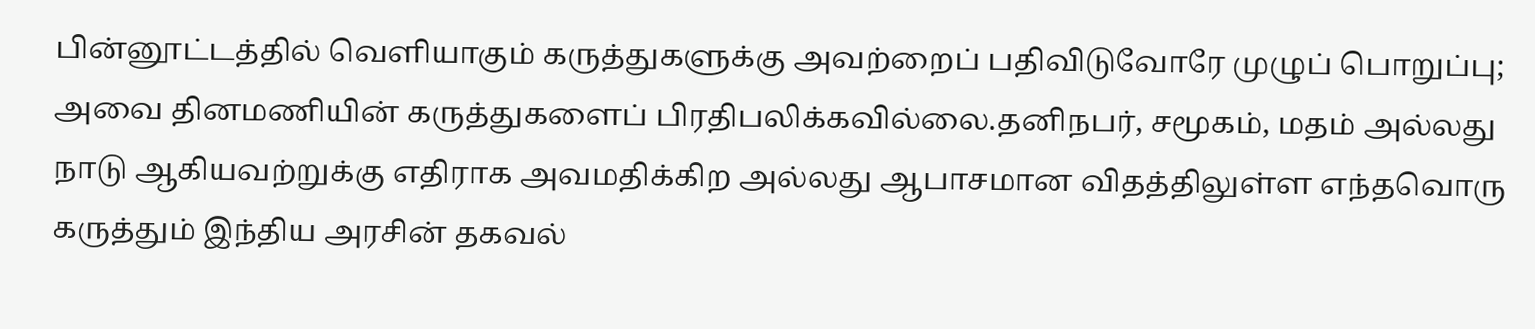பின்னூட்டத்தில் வெளியாகும் கருத்துகளுக்கு அவற்றைப் பதிவிடுவோரே முழுப் பொறுப்பு; அவை தினமணியின் கருத்துகளைப் பிரதிபலிக்கவில்லை.தனிநபர், சமூகம், மதம் அல்லது நாடு ஆகியவற்றுக்கு எதிராக அவமதிக்கிற அல்லது ஆபாசமான விதத்திலுள்ள எந்தவொரு கருத்தும் இந்திய அரசின் தகவல்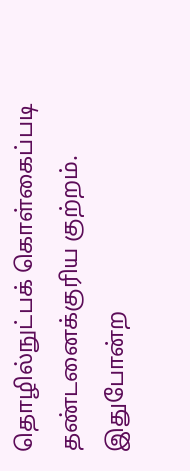தொழில்நுட்பக் கொள்கைப்படி தண்டனைக்குரிய குற்றம். இதுபோன்ற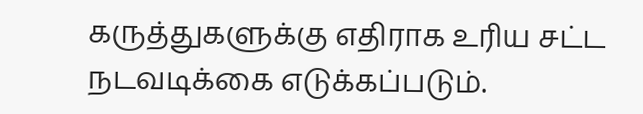கருத்துகளுக்கு எதிராக உரிய சட்ட நடவடிக்கை எடுக்கப்படும்.